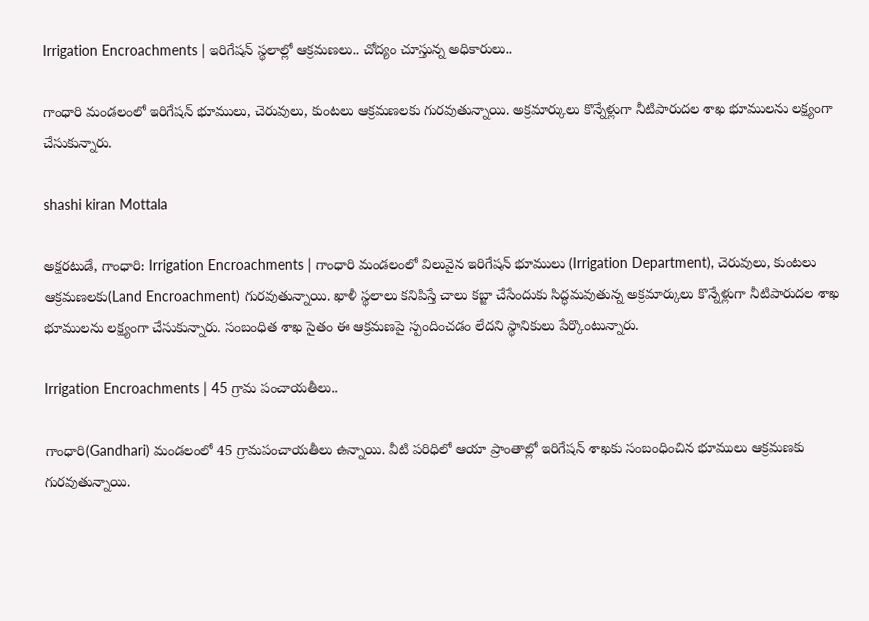Irrigation Encroachments | ఇరిగేషన్ స్థలాల్లో ఆక్రమణలు.. చోద్యం చూస్తున్న అధికారులు..

గాంధారి మండలంలో ఇరిగేషన్ భూములు, చెరువులు, కుంటలు ఆక్రమణలకు గురవుతున్నాయి. అక్రమార్కులు కొన్నేళ్లుగా నీటిపారుదల శాఖ భూములను లక్ష్యంగా చేసుకున్నారు.

shashi kiran Mottala

అక్షరటుడే, గాంధారి: Irrigation Encroachments | గాంధారి మండలంలో విలువైన ఇరిగేషన్ భూములు (Irrigation Department), చెరువులు, కుంటలు ఆక్రమణలకు(Land Encroachment) గురవుతున్నాయి. ఖాళీ స్థలాలు కనిపిస్తే చాలు కబ్జా చేసేందుకు సిద్ధమవుతున్న అక్రమార్కులు కొన్నేళ్లుగా నీటిపారుదల శాఖ భూములను లక్ష్యంగా చేసుకున్నారు. సంబంధిత శాఖ సైతం ఈ ఆక్రమణపై స్పందించడం లేదని స్థానికులు పేర్కొంటున్నారు.

Irrigation Encroachments | 45 గ్రామ పంచాయతీలు..

గాంధారి(Gandhari) మండలంలో 45 గ్రామపంచాయతీలు ఉన్నాయి. వీటి పరిధిలో ఆయా ప్రాంతాల్లో ఇరిగేషన్ శాఖకు సంబంధించిన భూములు ఆక్రమణకు గురవుతున్నాయి.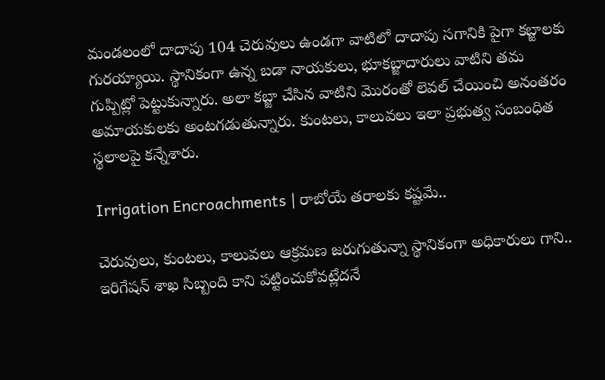మండలంలో దాదాపు 104 చెరువులు ఉండగా వాటిలో దాదాపు సగానికి పైగా కబ్జాలకు గురయ్యాయి. స్థానికంగా ఉన్న బడా నాయకులు, భూకబ్జాదారులు వాటిని తమ గుప్పిట్లో పెట్టుకున్నారు. అలా కబ్జా చేసిన వాటిని మొరంతో లెవల్ చేయించి అనంతరం అమాయకులకు అంటగడుతున్నారు. కుంటలు, కాలువలు ఇలా ప్రభుత్వ సంబంధిత స్థలాలపై కన్నేశారు.

Irrigation Encroachments | రాబోయే తరాలకు కష్టమే..

చెరువులు, కుంటలు, కాలువలు ఆక్రమణ జరుగుతున్నా స్థానికంగా అధికారులు గాని.. ఇరిగేషన్ శాఖ సిబ్బంది కాని పట్టించుకోవట్లేదనే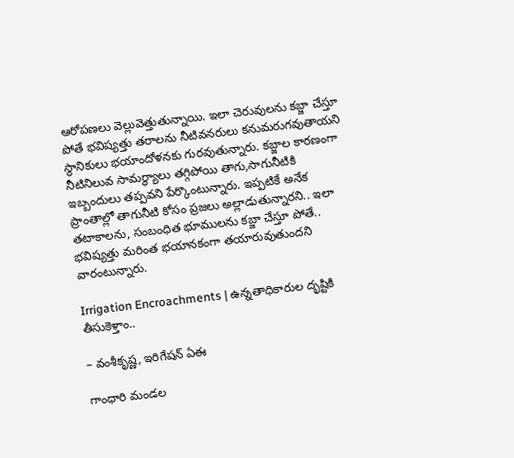ఆరోపణలు వెల్లువెత్తుతున్నాయి. ఇలా చెరువులను కబ్జా చేస్తూ పోతే భవిష్యత్తు తరాలను నీటివనరులు కనుమరుగవుతాయని స్థానికులు భయాందోళనకు గురవుతున్నారు. కబ్జాల కారణంగా నీటినిలువ సామర్థ్యాలు తగ్గిపోయి తాగు,సాగునీటికి ఇబ్బందులు తప్పవని పేర్కొంటున్నారు. ఇప్పటికే అనేక ప్రాంతాల్లో తాగునీటి కోసం ప్రజలు అల్లాడుతున్నారని.. ఇలా తటాకాలను, సంబంధిత భూములను కబ్జా చేస్తూ పోతే.. భవిష్యత్తు మరింత భయానకంగా తయారువుతుందని వారంటున్నారు.

Irrigation Encroachments | ఉన్నతాధికారుల దృష్టికి తీసుకెళ్తాం..

– వంశీకృష్ణ, ఇరిగేషన్ ఏఈ

గాంధారి మండల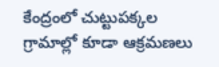కేంద్రంలో చుట్టుపక్కల గ్రామాల్లో కూడా ఆక్రమణలు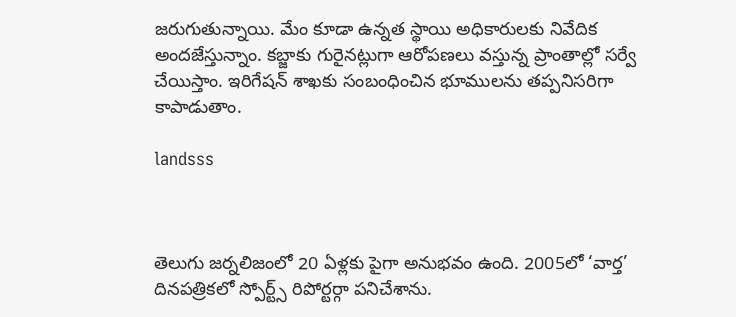జరుగుతున్నాయి. మేం కూడా ఉన్నత స్థాయి అధికారులకు నివేదిక అందజేస్తున్నాం. కబ్జాకు గురైనట్లుగా ఆరోపణలు వస్తున్న ప్రాంతాల్లో సర్వే చేయిస్తాం. ఇరిగేషన్ శాఖకు సంబంధించిన భూములను తప్పనిసరిగా కాపాడుతాం.

landsss



తెలుగు జర్నలిజంలో 20 ఏళ్లకు పైగా అనుభవం ఉంది. 2005లో ‘వార్త’ దినపత్రికలో స్పోర్ట్స్ రిపోర్టర్గా పనిచేశాను.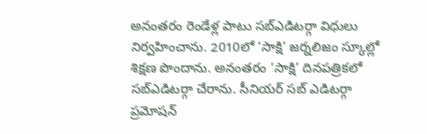అనంతరం రెండేళ్ల పాటు సబ్ఎడిటర్గా విధులు నిర్వహించాను. 2010లో ‘సాక్షి’ జర్నలిజం స్కూల్లో శిక్షణ పొందాను. అనంతరం ‘సాక్షి’ దినపత్రికలో సబ్ఎడిటర్గా చేరాను. సీనియర్ సబ్ ఎడిటర్గా ప్రమోషన్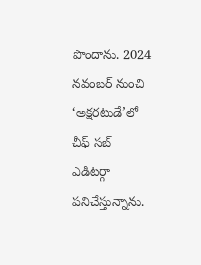పొందాను. 2024 నవంబర్ నుంచి ‘అక్షరటుడే’లో చీఫ్ సబ్ ఎడిటర్గా పనిచేస్తున్నాను.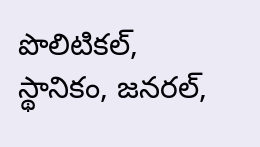పొలిటికల్, స్థానికం, జనరల్,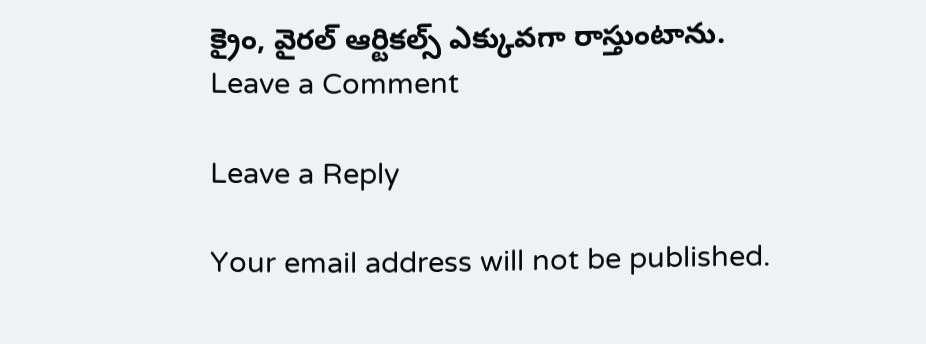క్రైం, వైరల్ ఆర్టికల్స్ ఎక్కువగా రాస్తుంటాను.
Leave a Comment

Leave a Reply

Your email address will not be published.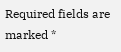Required fields are marked *